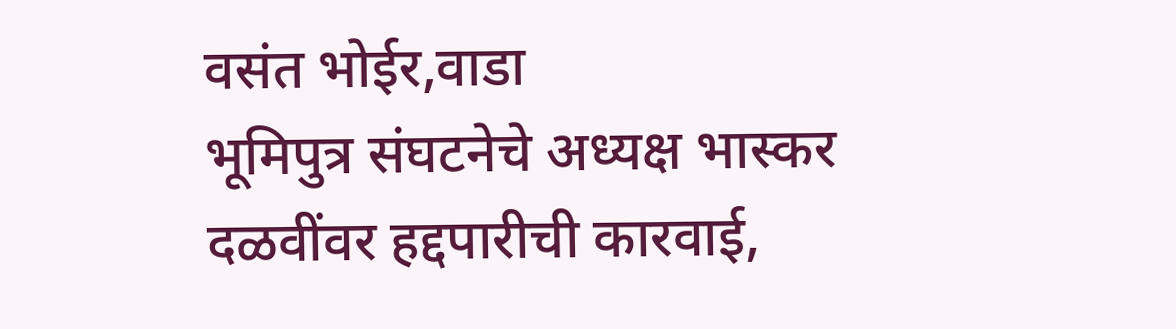वसंत भोईर,वाडा
भूमिपुत्र संघटनेचे अध्यक्ष भास्कर दळवींवर हद्दपारीची कारवाई,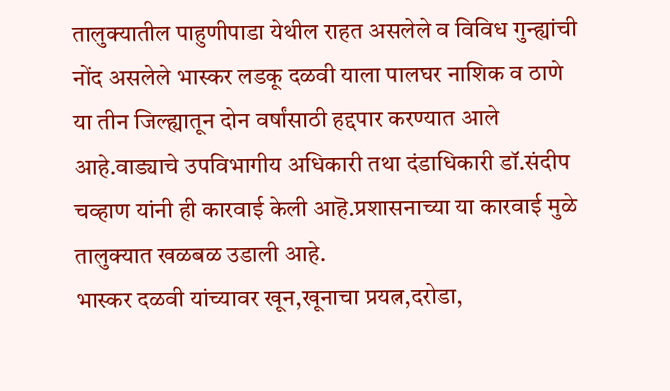तालुक्यातील पाहुणीपाडा येथील राहत असलेले व विविध गुन्ह्यांची नोंद असलेले भास्कर लडकू दळवी याला पालघर नाशिक व ठाणे या तीन जिल्ह्यातून दोन वर्षांसाठी हद्दपार करण्यात आले आहे.वाड्याचे उपविभागीय अधिकारी तथा दंडाधिकारी डॉ.संदीप चव्हाण यांनी ही कारवाई केली आहॆ.प्रशासनाच्या या कारवाई मुळे तालुक्यात खळबळ उडाली आहे.
भास्कर दळवी यांच्यावर खून,खूनाचा प्रयत्न,दरोडा,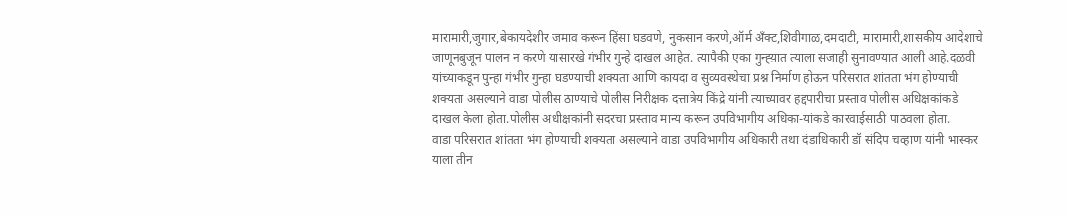मारामारी,जुगार,बेकायदेशीर जमाव करून हिंसा घडवणे, नुकसान करणे,ऑर्म अँक्ट,शिवीगाळ,दमदाटी, मारामारी,शासकीय आदेशाचे जाणूनबुजून पालन न करणे यासारखे गंभीर गुन्हे दाखल आहेत. त्यापैकी एका गुन्ह्य़ात त्याला सजाही सुनावण्यात आली आहे.दळवी यांच्याकडून पुन्हा गंभीर गुन्हा घडण्याची शक्यता आणि कायदा व सुव्यवस्थेचा प्रश्न निर्माण होऊन परिसरात शांतता भंग होण्याची शक्यता असल्याने वाडा पोलीस ठाण्याचे पोलीस निरीक्षक दत्तात्रेय किंद्रे यांनी त्याच्यावर हद्दपारीचा प्रस्ताव पोलीस अधिक्षकांकडे दाखल केला होता.पोलीस अधीक्षकांनी सदरचा प्रस्ताव मान्य करून उपविभागीय अधिका-यांकडे कारवाईसाठी पाठवला होता.
वाडा परिसरात शांतता भंग होण्याची शक्यता असल्याने वाडा उपविभागीय अधिकारी तथा दंडाधिकारी डॉ संदिप चव्हाण यांनी भास्कर याला तीन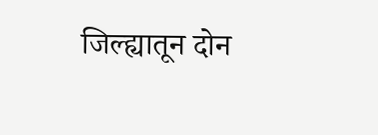जिल्ह्यातून दोन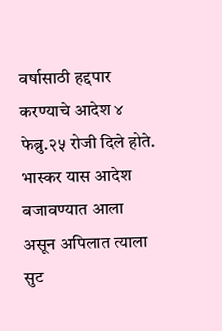वर्षासाठी हद्दपार करण्याचे आदेश ४ फेब्रु.२५ रोजी दिले होते.
भास्कर यास आदेश बजावण्यात आला असून अपिलात त्याला सुट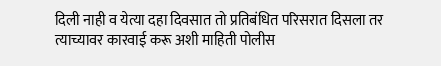दिली नाही व येत्या दहा दिवसात तो प्रतिबंधित परिसरात दिसला तर त्याच्यावर कारवाई करू अशी माहिती पोलीस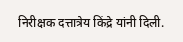निरीक्षक दत्तात्रेय किंद्रे यांनी दिली.